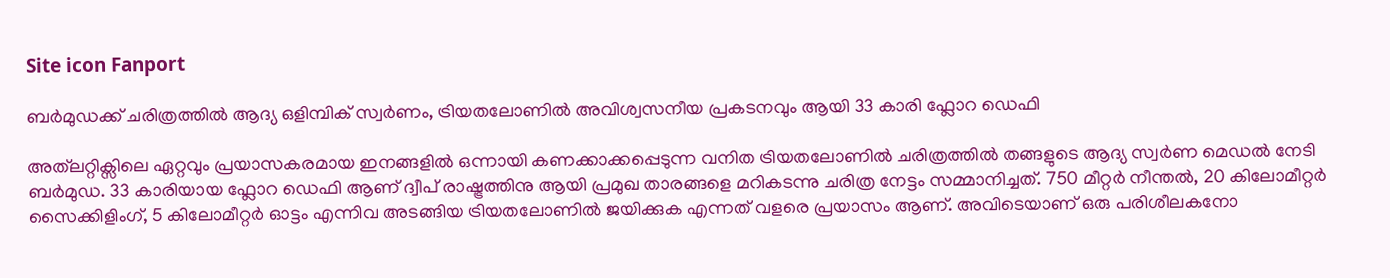Site icon Fanport

ബർമുഡക്ക് ചരിത്രത്തിൽ ആദ്യ ഒളിമ്പിക് സ്വർണം, ട്രിയതലോണിൽ അവിശ്വസനീയ പ്രകടനവും ആയി 33 കാരി ഫ്ലോറ ഡെഫി

അത്‌ലറ്റിക്സിലെ ഏറ്റവും പ്രയാസകരമായ ഇനങ്ങളിൽ ഒന്നായി കണക്കാക്കപ്പെടുന്ന വനിത ട്രിയതലോണിൽ ചരിത്രത്തിൽ തങ്ങളുടെ ആദ്യ സ്വർണ മെഡൽ നേടി ബർമുഡ. 33 കാരിയായ ഫ്ലോറ ഡെഫി ആണ് ദ്വീപ് രാഷ്ട്രത്തിനു ആയി പ്രമുഖ താരങ്ങളെ മറികടന്നു ചരിത്ര നേട്ടം സമ്മാനിച്ചത്. 750 മീറ്റർ നീന്തൽ, 20 കിലോമീറ്റർ സൈക്കിളിംഗ്, 5 കിലോമീറ്റർ ഓട്ടം എന്നിവ അടങ്ങിയ ട്രിയതലോണിൽ ജയിക്കുക എന്നത് വളരെ പ്രയാസം ആണ്. അവിടെയാണ് ഒരു പരിശീലകനോ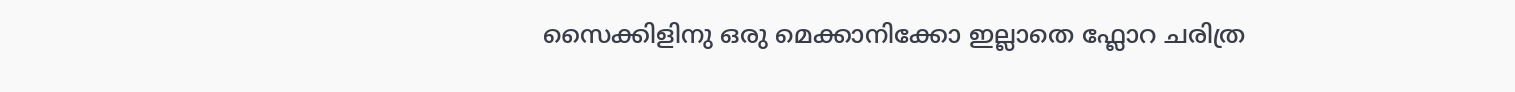സൈക്കിളിനു ഒരു മെക്കാനിക്കോ ഇല്ലാതെ ഫ്ലോറ ചരിത്ര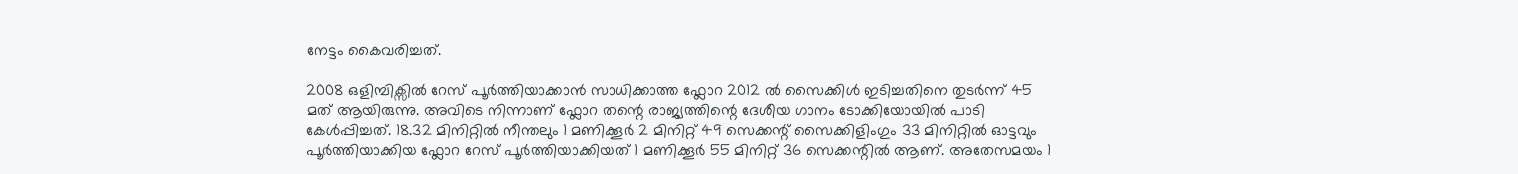നേട്ടം കൈവരിച്ചത്.

2008 ഒളിമ്പിക്സിൽ റേസ് പൂർത്തിയാക്കാൻ സാധിക്കാത്ത ഫ്ലോറ 2012 ൽ സൈക്കിൾ ഇടിച്ചതിനെ തുടർന്ന് 45 മത് ആയിരുന്നു. അവിടെ നിന്നാണ് ഫ്ലോറ തന്റെ രാജ്യത്തിന്റെ ദേശീയ ഗാനം ടോക്കിയോയിൽ പാടി കേൾപ്പിച്ചത്. 18.32 മിനിറ്റിൽ നീന്തലും 1 മണിക്കൂർ 2 മിനിറ്റ് 49 സെക്കന്റ് സൈക്കിളിംഗും 33 മിനിറ്റിൽ ഓട്ടവും പൂർത്തിയാക്കിയ ഫ്ലോറ റേസ് പൂർത്തിയാക്കിയത് 1 മണിക്കൂർ 55 മിനിറ്റ് 36 സെക്കന്റിൽ ആണ്. അതേസമയം 1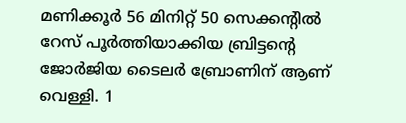മണിക്കൂർ 56 മിനിറ്റ് 50 സെക്കന്റിൽ റേസ് പൂർത്തിയാക്കിയ ബ്രിട്ടന്റെ ജോർജിയ ടൈലർ ബ്രോണിന് ആണ് വെള്ളി. 1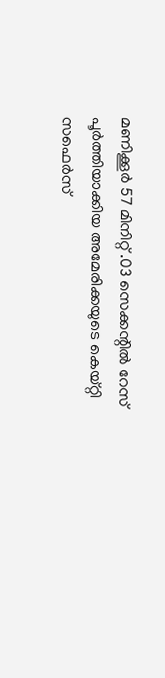മണിക്കൂർ 57 മിനിറ്റ് .03 സെക്കന്റിൽ റേസ് പൂർത്തിയാക്കിയ അമേരിക്കയുടെ കെയ്റ്റി സഫെർസ്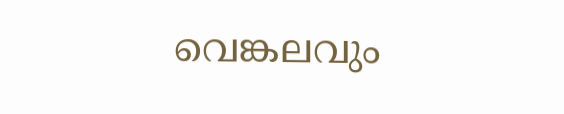വെങ്കലവും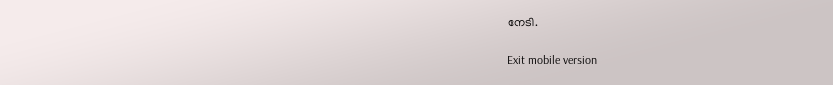നേടി.

Exit mobile version